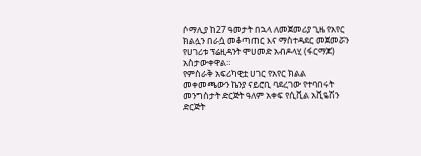ሶማሊያ ከ27 ዓመታት በኋላ ለመጀመሪያ ጊዜ የአየር ክልሏን በራሷ መቆጣጠር እና ማስተዳደር መጀመሯን የሀገሪቱ ፕሬዚዳንት ሞሀመድ አብዶላሂ (ፋርማጆ) አስታውቀዋል።
የምስራቅ አፍሪካዊቷ ሀገር የአየር ክልል መቀመጫውን ኬንያ ናይሮቢ ባደረገው የተባበሩት መንግስታት ድርጅት ዓለም አቀፍ የሲቪል አቪዬሽን ድርጅት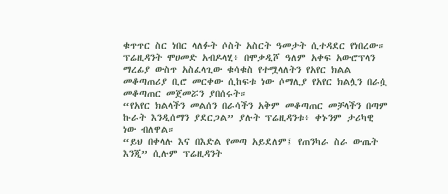ቁጥጥር ስር ነበር ላለፉት ሶስት አስርት ዓመታት ሲተዳደር የነበረው።
ፕሬዚዳንት ሞሀመድ አብዶላሂ፥ በሞቃዲሾ ዓለም አቀፍ አውሮፕላን ማረፊያ ውስጥ አስፈላጊው ቁሳቁስ የተሟላለትን የአየር ክልል መቆጣጠሪያ ቢሮ መርቀው ሲከፍቱ ነው ሶማሊያ የአየር ክልሏን በራሷ መቆጣጠር መጀመሯን ያበሰሩት።
“የአየር ክልላችን መልሰን በራሳችን አቅም መቆጣጠር መቻላችን በጣም ኩራት እንዲሰማን ያደርጋል” ያሉት ፕሬዚዳንቱ፥ ቀኑንም ታሪካዊ ነው ብለዋል።
“ይህ በቀላሉ እና በእድል የመጣ አይደለም፤ የጠንካራ ስራ ውጤት እንጂ” ሲሉም ፕሬዚዳንት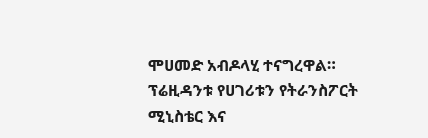ሞሀመድ አብዶላሂ ተናግረዋል።
ፕሬዚዳንቱ የሀገሪቱን የትራንስፖርት ሚኒስቴር እና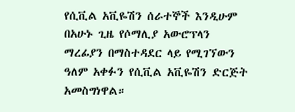የሲቪል አቪዬሽን ሰራተኞች እንዲሁም በአሁኑ ጊዜ የሶማሊያ አውሮፕላን ማረፊያን በማስተዳደር ላይ የሚገኘውን ዓለም አቀፉን የሲቪል አቪዬሽን ድርጅት አመስግነዋል።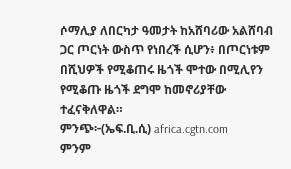ሶማሊያ ለበርካታ ዓመታት ከአሸባሪው አልሸባብ ጋር ጦርነት ውስጥ የነበረች ሲሆን፥ በጦርነቱም በሺህዎች የሚቆጠሩ ዜጎች ሞተው በሚሊየን የሚቆጡ ዜጎች ደግሞ ከመኖሪያቸው ተፈናቅለዋል።
ምንጭ፦(ኤፍ.ቢ.ሲ) africa.cgtn.com
ምንም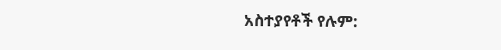አስተያየቶች የሉም: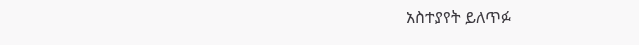አስተያየት ይለጥፉ